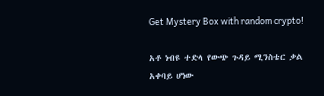Get Mystery Box with random crypto!

አቶ ነብዩ ተድላ የውጭ ጉዳይ ሚንስቴር ቃል አቀባይ ሆነው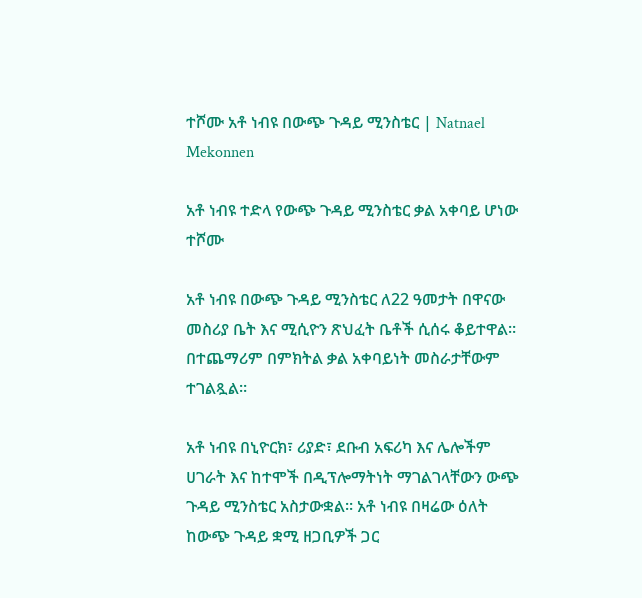ተሾሙ አቶ ነብዩ በውጭ ጉዳይ ሚንስቴር | Natnael Mekonnen

አቶ ነብዩ ተድላ የውጭ ጉዳይ ሚንስቴር ቃል አቀባይ ሆነው ተሾሙ

አቶ ነብዩ በውጭ ጉዳይ ሚንስቴር ለ22 ዓመታት በዋናው መስሪያ ቤት እና ሚሲዮን ጽህፈት ቤቶች ሲሰሩ ቆይተዋል። በተጨማሪም በምክትል ቃል አቀባይነት መስራታቸውም ተገልጿል።

አቶ ነብዩ በኒዮርክ፣ ሪያድ፣ ደቡብ አፍሪካ እና ሌሎችም ሀገራት እና ከተሞች በዲፕሎማትነት ማገልገላቸውን ውጭ ጉዳይ ሚንስቴር አስታውቋል። አቶ ነብዩ በዛሬው ዕለት ከውጭ ጉዳይ ቋሚ ዘጋቢዎች ጋር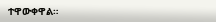ተዋውቀዋል።